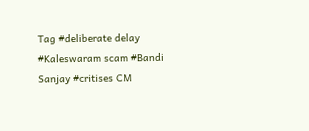Tag #deliberate delay #Kaleswaram scam #Bandi Sanjay #critises CM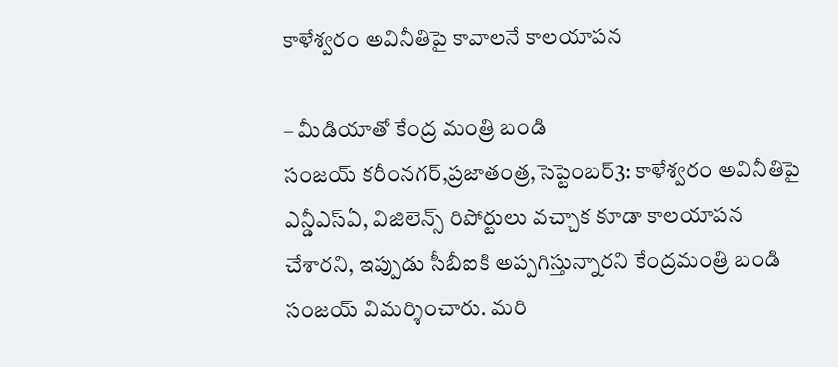కాళేశ్వరం అవినీతిపై కావాలనే కాలయాపన

– మీడియాతో కేంద్ర మంత్రి బండి సంజయ్‌ ‌కరీంనగర్‌,ప్రజాతంత్ర,సెప్టెంబర్‌3: కాళేశ్వరం అవినీతిపై ఎన్డీఎస్‌ఏ, విజిలెన్స్ ‌రిపోర్టులు వచ్చాక కూడా కాలయాపన చేశారని, ఇప్పుడు సీబీఐకి అప్పగిస్తున్నారని కేంద్రమంత్రి బండి సంజయ్‌ ‌విమర్శించారు. మరి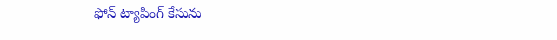ఫోన్‌ ‌ట్యాపింగ్‌ ‌కేసును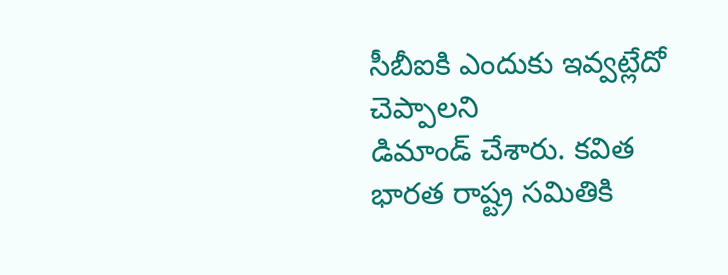సీబీఐకి ఎందుకు ఇవ్వట్లేదో చెప్పాలని డిమాండ్‌ ‌చేశారు. కవిత భారత రాష్ట్ర సమితికి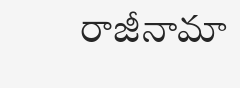రాజీనామా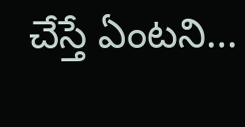చేస్తే ఏంటని…